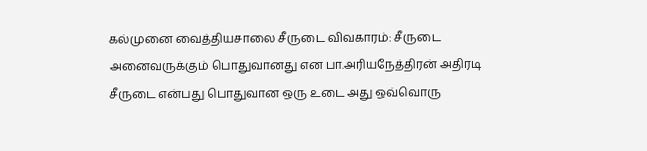கல்முனை வைத்தியசாலை சீருடை விவகாரம்: சீருடை அனைவருக்கும் பொதுவானது என பா.அரியநேத்திரன் அதிரடி
சீருடை என்பது பொதுவான ஒரு உடை அது ஒவ்வொரு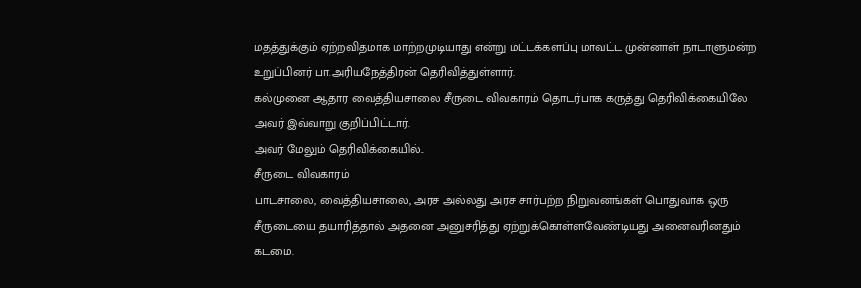மதத்துக்கும் ஏற்றவிதமாக மாற்றமுடியாது என்று மட்டக்களப்பு மாவட்ட முன்னாள் நாடாளுமன்ற உறுப்பினர் பா.அரியநேத்திரன் தெரிவித்துள்ளார்.
கல்முனை ஆதார வைத்தியசாலை சீருடை விவகாரம் தொடர்பாக கருத்து தெரிவிக்கையிலே அவர் இவ்வாறு குறிப்பிட்டார்.
அவர் மேலும் தெரிவிக்கையில்..
சீருடை விவகாரம்
பாடசாலை, வைத்தியசாலை, அரச அல்லது அரச சார்பற்ற நிறுவனங்கள் பொதுவாக ஒரு சீருடையை தயாரித்தால் அதனை அனுசரித்து ஏற்றுக்கொள்ளவேண்டியது அனைவரினதும் கடமை.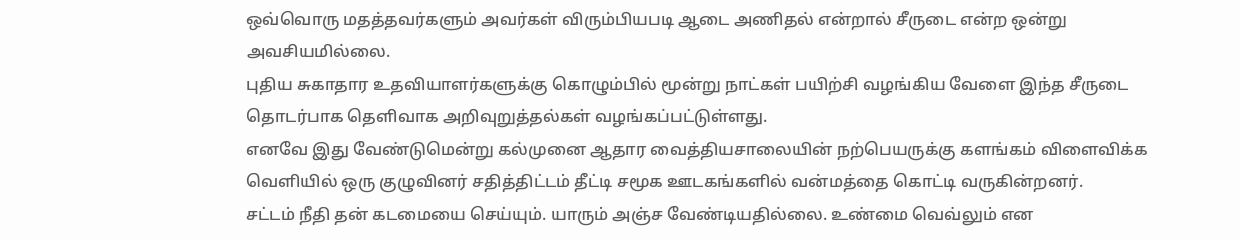ஒவ்வொரு மதத்தவர்களும் அவர்கள் விரும்பியபடி ஆடை அணிதல் என்றால் சீருடை என்ற ஒன்று அவசியமில்லை.
புதிய சுகாதார உதவியாளர்களுக்கு கொழும்பில் மூன்று நாட்கள் பயிற்சி வழங்கிய வேளை இந்த சீருடை தொடர்பாக தெளிவாக அறிவுறுத்தல்கள் வழங்கப்பட்டுள்ளது.
எனவே இது வேண்டுமென்று கல்முனை ஆதார வைத்தியசாலையின் நற்பெயருக்கு களங்கம் விளைவிக்க வெளியில் ஒரு குழுவினர் சதித்திட்டம் தீட்டி சமூக ஊடகங்களில் வன்மத்தை கொட்டி வருகின்றனர்.
சட்டம் நீதி தன் கடமையை செய்யும். யாரும் அஞ்ச வேண்டியதில்லை. உண்மை வெவ்லும் என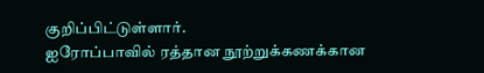குறிப்பிட்டுள்ளார்.
ஐரோப்பாவில் ரத்தான நூற்றுக்கணக்கான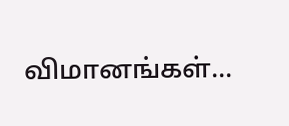விமானங்கள்...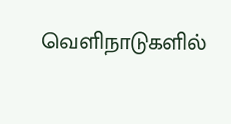வெளிநாடுகளில்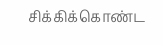சிக்கிக்கொண்ட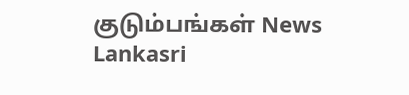குடும்பங்கள் News Lankasri